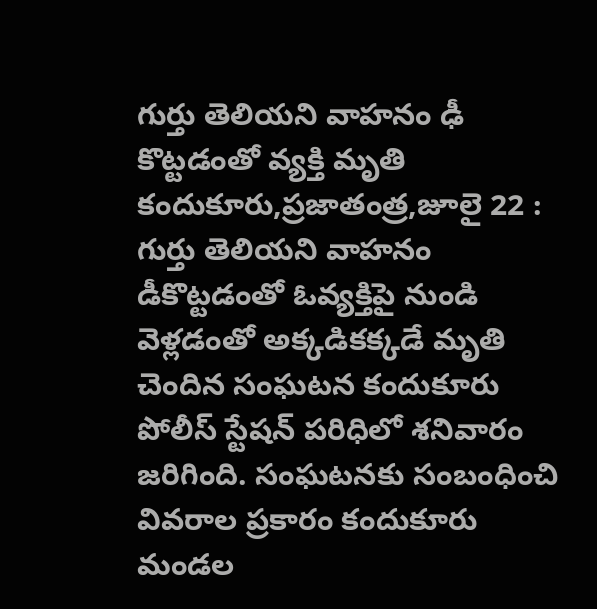గుర్తు తెలియని వాహనం ఢీ కొట్టడంతో వ్యక్తి మృతి
కందుకూరు,ప్రజాతంత్ర,జూలై 22 : గుర్తు తెలియని వాహనం డీకొట్టడంతో ఓవ్యక్తిపై నుండి వెళ్లడంతో అక్కడికక్కడే మృతి చెందిన సంఘటన కందుకూరు పోలీస్ స్టేషన్ పరిధిలో శనివారం జరిగింది. సంఘటనకు సంబంధించి వివరాల ప్రకారం కందుకూరు మండల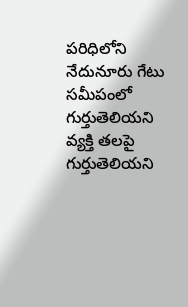పరిధిలోని నేదునూరు గేటు సమీపంలో గుర్తుతెలియని వ్యక్తి తలపై గుర్తుతెలియని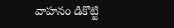వాహనం డికొట్టి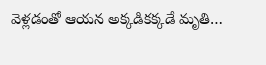వెళ్లడంతో ఆయన అక్కడికక్కడే మృతి…